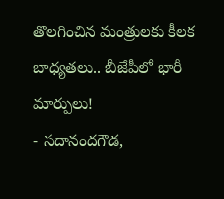తొలగించిన మంత్రులకు కీలక బాధ్యతలు.. బీజేపీలో భారీ మార్పులు!
- సదానందగౌడ,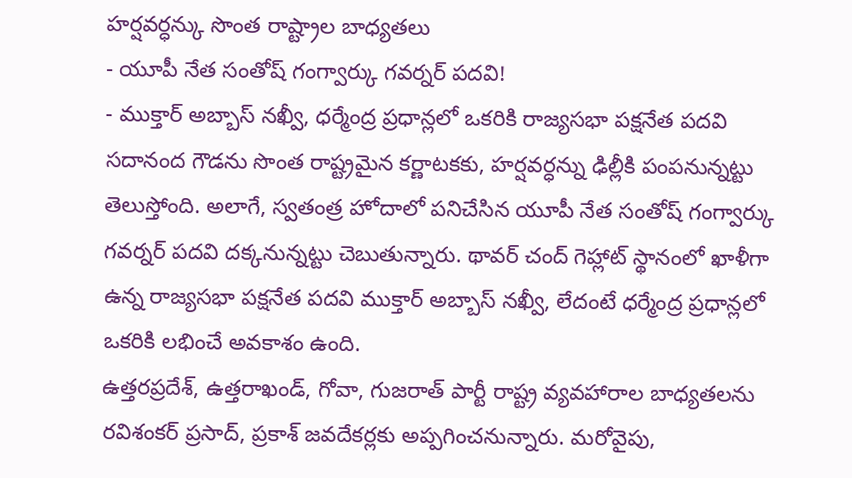హర్షవర్ధన్కు సొంత రాష్ట్రాల బాధ్యతలు
- యూపీ నేత సంతోష్ గంగ్వార్కు గవర్నర్ పదవి!
- ముక్తార్ అబ్బాస్ నఖ్వీ, ధర్మేంద్ర ప్రధాన్లలో ఒకరికి రాజ్యసభా పక్షనేత పదవి
సదానంద గౌడను సొంత రాష్ట్రమైన కర్ణాటకకు, హర్షవర్ధన్ను ఢిల్లీకి పంపనున్నట్టు తెలుస్తోంది. అలాగే, స్వతంత్ర హోదాలో పనిచేసిన యూపీ నేత సంతోష్ గంగ్వార్కు గవర్నర్ పదవి దక్కనున్నట్టు చెబుతున్నారు. థావర్ చంద్ గెహ్లాట్ స్థానంలో ఖాళీగా ఉన్న రాజ్యసభా పక్షనేత పదవి ముక్తార్ అబ్బాస్ నఖ్వీ, లేదంటే ధర్మేంద్ర ప్రధాన్లలో ఒకరికి లభించే అవకాశం ఉంది.
ఉత్తరప్రదేశ్, ఉత్తరాఖండ్, గోవా, గుజరాత్ పార్టీ రాష్ట్ర వ్యవహారాల బాధ్యతలను రవిశంకర్ ప్రసాద్, ప్రకాశ్ జవదేకర్లకు అప్పగించనున్నారు. మరోవైపు,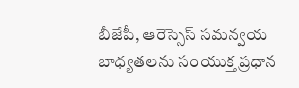బీజేపీ, ఆరెస్సెస్ సమన్వయ బాధ్యతలను సంయుక్త ప్రధాన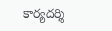కార్యదర్శి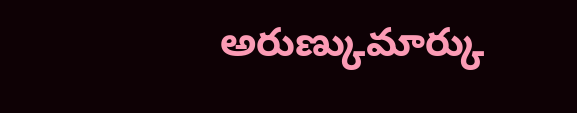అరుణ్కుమార్కు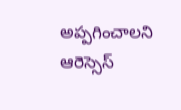అప్పగించాలని ఆరెస్సెస్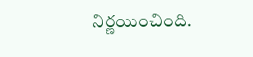నిర్ణయించింది.